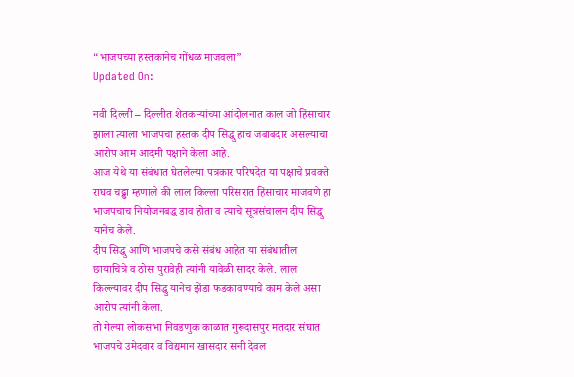“भाजपच्या हस्तकानेच गोंधळ माजवला”
Updated On:

नवी दिल्ली – दिल्लीत शेतकऱ्यांच्या आंदोलनात काल जो हिंसाचार झाला त्याला भाजपचा हस्तक दीप सिद्धु हाच जबाबदार असल्याचा आरोप आम आदमी पक्षाने केला आहे.
आज येथे या संबंधात घेतलेल्या पत्रकार परिषदेत या पक्षाचे प्रवक्ते राघव चढ्ढा म्हणाले की लाल किल्ला परिसरात हिंसाचार माजवणे हा भाजपचाच नियोजनबद्ध डाव होता व त्याचे सूत्रसंचालन दीप सिद्धु यानेच केले.
दीप सिद्धु आणि भाजपचे कसे संबंध आहेत या संबंधातील छायाचित्रे व ठोस पुरावेही त्यांनी यावेळी सादर केले. लाल किल्ल्यावर दीप सिद्धु यानेच झेंडा फडकावण्याचे काम केले असा आरोप त्यांनी केला.
तो गेल्या लोकसभा निवडणुक काळात गुरूदासपुर मतदार संघात भाजपचे उमेदवार व विद्यमान खासदार सनी देवल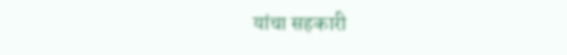यांचा सहकारी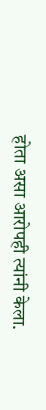होता असा आरोपही त्यांनी केला.